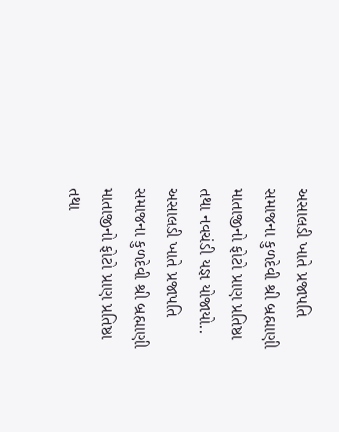અસાલડી ખાતે પ્રજાપતિ સમાજના કુળદેવી શ્રી બ્રહ્માણી માતાજીનો ફોટો પ્રાણ પ્રતિષ્ઠા તથા નવચંડી યજ્ઞ યોજાયો..
અસાલડી ખાતે પ્રજાપતિ સમાજના કુળદેવી શ્રી બ્રહ્માણી માતાજીનો ફોટો પ્રાણ પ્રતિષ્ઠા તથા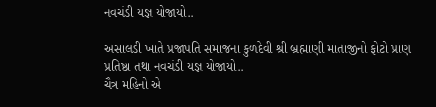નવચંડી યજ્ઞ યોજાયો..

અસાલડી ખાતે પ્રજાપતિ સમાજના કુળદેવી શ્રી બ્રહ્માણી માતાજીનો ફોટો પ્રાણ પ્રતિષ્ઠા તથા નવચંડી યજ્ઞ યોજાયો..
ચૈત્ર મહિનો એ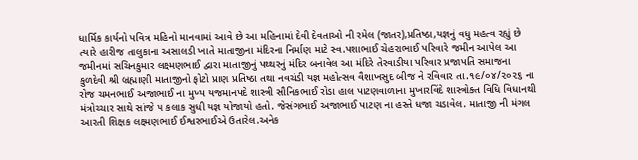ધાર્મિક કાર્યનો પવિત્ર મહિનો માનવામાં આવે છે આ મહિનામાં દેવી દેવતાઓ ની રમેલ (જાતર),પ્રતિષ્ઠા,યજ્ઞનું વધુ મહત્વ રહ્યું છે ત્યારે હારીજ તાલુકાના અસાલડી ખાતે માતાજીના મંદિરના નિર્માણ માટે સ્વ.પશાભાઈ ચેહરાભાઈ પરિવારે જમીન આપેલ આ જમીનમાં સચિનકુમાર લક્ષ્મણભાઈ દ્વારા માતાજીનું પથ્થરનું મંદિર બનાવેલ આ મંદિરે તેરવાડીયા પરિવાર પ્રજાપતિ સમાજના કુળદેવી શ્રી બ્રહ્માણી માતાજીનો ફોટો પ્રાણ પ્રતિષ્ઠા તથા નવચંડી યજ્ઞ મહોત્સવ વૈશાખસુદ બીજ ને રવિવાર તા.૧૯/૦૪/૨૦૨૬ ના રોજ ચમનભાઈ અજાભાઈ ના મુખ્ય યજમાનપદે શાસ્ત્રી સૌનિકભાઈ રોડા હાલ પાટણવાળાના મુખારવિંદે શાસ્ત્રોક્ત વિધિ વિધાનથી મંત્રોચ્ચાર સાથે સાંજે ૫ કલાક સુધી યજ્ઞ યોજાયો હતો. જેસંગભાઈ અજાભાઈ પાટણ ના હસ્તે ધજા ચડાવેલ. માતાજી ની મંગલ આરતી શિક્ષક લક્ષ્મણભાઈ ઈશ્વરભાઈએ ઉતારેલ.અનેક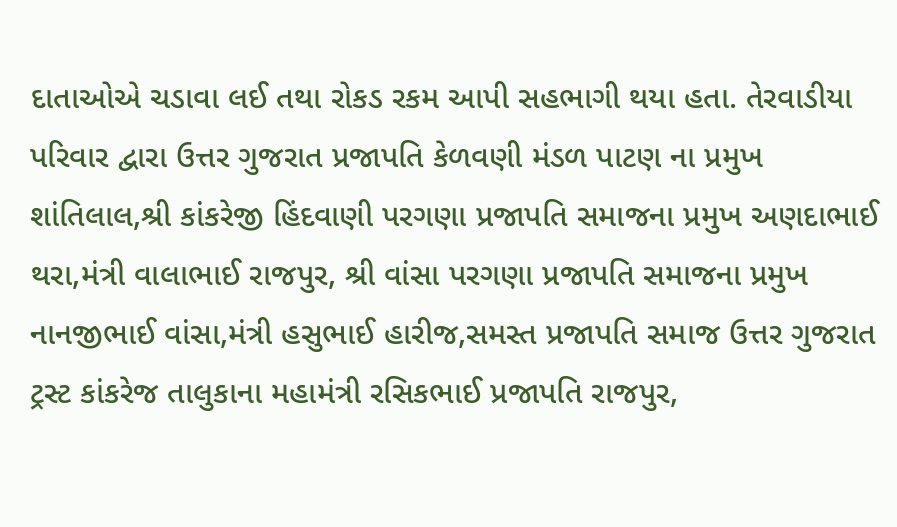દાતાઓએ ચડાવા લઈ તથા રોકડ રકમ આપી સહભાગી થયા હતા. તેરવાડીયા પરિવાર દ્વારા ઉત્તર ગુજરાત પ્રજાપતિ કેળવણી મંડળ પાટણ ના પ્રમુખ શાંતિલાલ,શ્રી કાંકરેજી હિંદવાણી પરગણા પ્રજાપતિ સમાજના પ્રમુખ અણદાભાઈ થરા,મંત્રી વાલાભાઈ રાજપુર, શ્રી વાંસા પરગણા પ્રજાપતિ સમાજના પ્રમુખ નાનજીભાઈ વાંસા,મંત્રી હસુભાઈ હારીજ,સમસ્ત પ્રજાપતિ સમાજ ઉત્તર ગુજરાત ટ્રસ્ટ કાંકરેજ તાલુકાના મહામંત્રી રસિકભાઈ પ્રજાપતિ રાજપુર,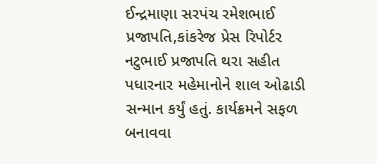ઈન્દ્રમાણા સરપંચ રમેશભાઈ પ્રજાપતિ,કાંકરેજ પ્રેસ રિપોર્ટર નટુભાઈ પ્રજાપતિ થરા સહીત પધારનાર મહેમાનોને શાલ ઓઢાડી સન્માન કર્યું હતું. કાર્યક્રમને સફળ બનાવવા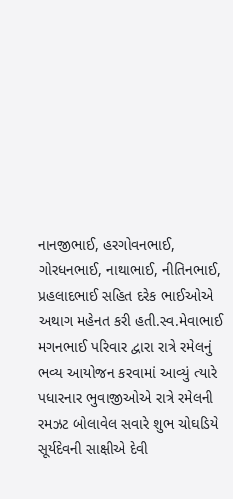નાનજીભાઈ, હરગોવનભાઈ, ગોરધનભાઈ, નાથાભાઈ, નીતિનભાઈ, પ્રહલાદભાઈ સહિત દરેક ભાઈઓએ અથાગ મહેનત કરી હતી.સ્વ.મેવાભાઈ મગનભાઈ પરિવાર દ્વારા રાત્રે રમેલનું ભવ્ય આયોજન કરવામાં આવ્યું ત્યારે પધારનાર ભુવાજીઓએ રાત્રે રમેલની રમઝટ બોલાવેલ સવારે શુભ ચોઘડિયે સૂર્યદેવની સાક્ષીએ દેવી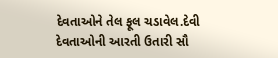દેવતાઓને તેલ ફૂલ ચડાવેલ.દેવી દેવતાઓની આરતી ઉતારી સૌ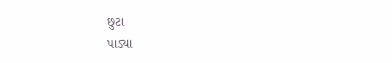છુટા
પાડ્યા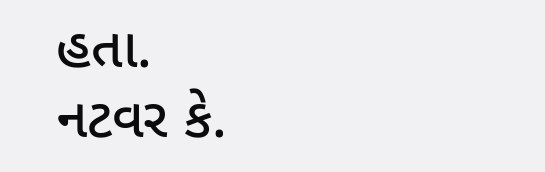હતા.
નટવર કે.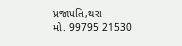પ્રજાપતિ,થરા
મો. 99795 21530